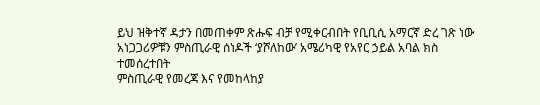ይህ ዝቅተኛ ዳታን በመጠቀም ጽሑፍ ብቻ የሚቀርብበት የቢቢሲ አማርኛ ድረ ገጽ ነው
አነጋጋሪዎቹን ምስጢራዊ ሰነዶች ‘ያሾለከው’ አሜሪካዊ የአየር ኃይል አባል ክስ ተመሰረተበት
ምስጢራዊ የመረጃ እና የመከላከያ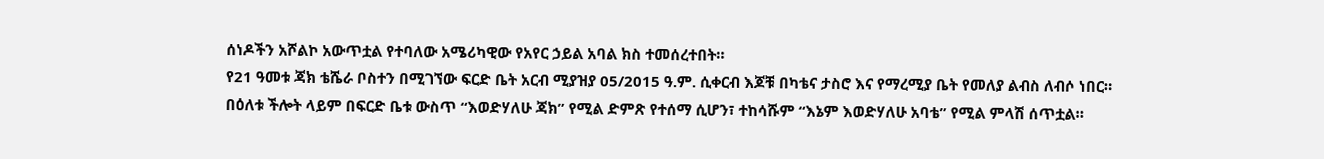ሰነዶችን አሾልኮ አውጥቷል የተባለው አሜሪካዊው የአየር ኃይል አባል ክስ ተመሰረተበት።
የ21 ዓመቱ ጃክ ቴሼራ ቦስተን በሚገኘው ፍርድ ቤት አርብ ሚያዝያ 05/2015 ዓ.ም. ሲቀርብ እጆቹ በካቴና ታስሮ እና የማረሚያ ቤት የመለያ ልብስ ለብሶ ነበር።
በዕለቱ ችሎት ላይም በፍርድ ቤቱ ውስጥ “እወድሃለሁ ጃክ” የሚል ድምጽ የተሰማ ሲሆን፣ ተከሳሹም “እኔም እወድሃለሁ አባቴ” የሚል ምላሽ ሰጥቷል።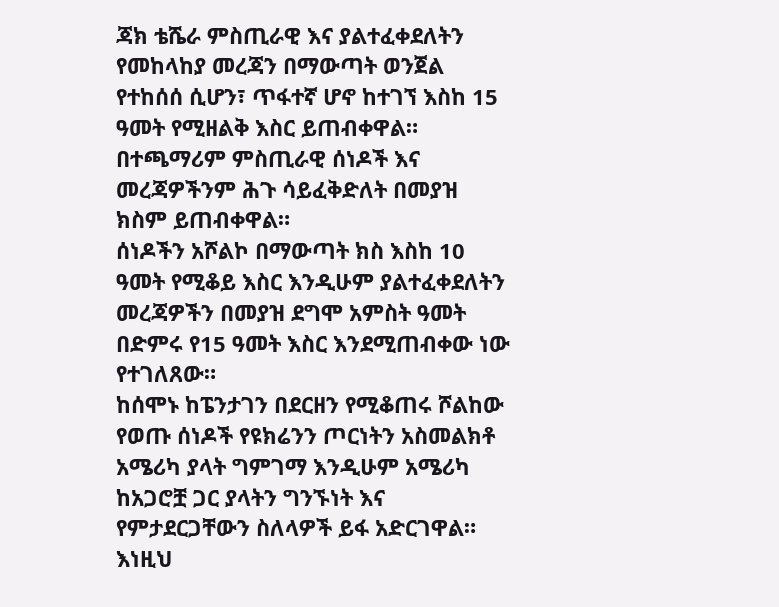ጃክ ቴሼራ ምስጢራዊ እና ያልተፈቀደለትን የመከላከያ መረጃን በማውጣት ወንጀል የተከሰሰ ሲሆን፣ ጥፋተኛ ሆኖ ከተገኘ እስከ 15 ዓመት የሚዘልቅ እስር ይጠብቀዋል።
በተጫማሪም ምስጢራዊ ሰነዶች እና መረጃዎችንም ሕጉ ሳይፈቅድለት በመያዝ ክስም ይጠብቀዋል።
ሰነዶችን አሾልኮ በማውጣት ክስ እስከ 10 ዓመት የሚቆይ እስር እንዲሁም ያልተፈቀደለትን መረጃዎችን በመያዝ ደግሞ አምስት ዓመት በድምሩ የ15 ዓመት እስር እንደሚጠብቀው ነው የተገለጸው።
ከሰሞኑ ከፔንታገን በደርዘን የሚቆጠሩ ሾልከው የወጡ ሰነዶች የዩክሬንን ጦርነትን አስመልክቶ አሜሪካ ያላት ግምገማ እንዲሁም አሜሪካ ከአጋሮቿ ጋር ያላትን ግንኙነት እና የምታደርጋቸውን ስለላዎች ይፋ አድርገዋል።
እነዚህ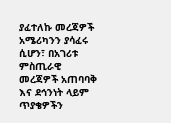ያፈተለኩ መረጃዎች አሜሪካንን ያሳፈሩ ሲሆን፣ በአገሪቱ ምስጢራዊ መረጃዎች አጠባባቅ እና ደኅንነት ላይም ጥያቄዎችን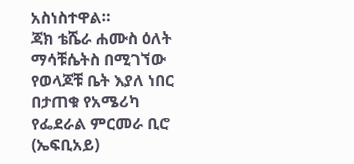አስነስተዋል።
ጃክ ቴሼራ ሐሙስ ዕለት ማሳቹሴትስ በሚገኘው የወላጆቹ ቤት እያለ ነበር በታጠቁ የአሜሪካ የፌደራል ምርመራ ቢሮ (ኤፍቢአይ)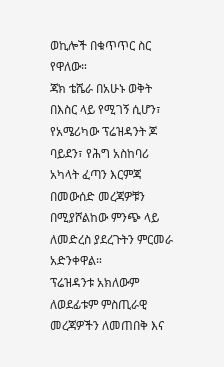ወኪሎች በቁጥጥር ስር የዋለው።
ጃክ ቴሼራ በአሁኑ ወቅት በእስር ላይ የሚገኝ ሲሆን፣ የአሜሪካው ፕሬዝዳንት ጆ ባይደን፣ የሕግ አስከባሪ አካላት ፈጣን እርምጃ በመውሰድ መረጃዎቹን በሚያሾልከው ምንጭ ላይ ለመድረስ ያደረጉትን ምርመራ አድንቀዋል።
ፕሬዝዳንቱ አክለውም ለወደፊቱም ምስጢራዊ መረጃዎችን ለመጠበቅ እና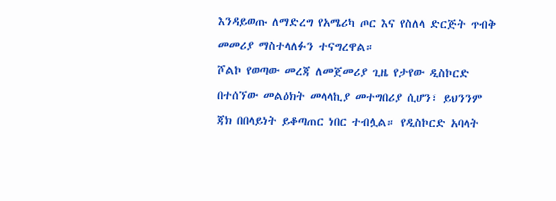እንዳይወጡ ለማድረግ የአሜሪካ ጦር እና የስለላ ድርጅት ጥብቅ መመሪያ ማስተላለፉን ተናግረዋል።
ሾልኮ የወጣው መረጃ ለመጀመሪያ ጊዜ የታየው ዲስኮርድ በተሰኘው መልዕክት መላላኪያ መተግበሪያ ሲሆን፣ ይህንንም ጃክ በበላይነት ይቆጣጠር ነበር ተብሏል። የዲስኮርድ አባላት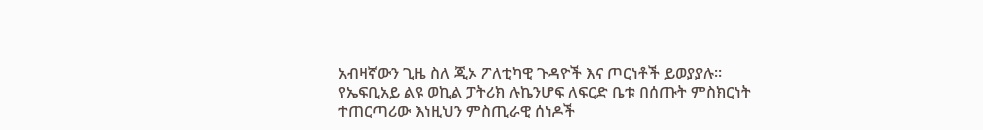አብዛኛውን ጊዜ ስለ ጂኦ ፖለቲካዊ ጉዳዮች እና ጦርነቶች ይወያያሉ።
የኤፍቢአይ ልዩ ወኪል ፓትሪክ ሉኬንሆፍ ለፍርድ ቤቱ በሰጡት ምስክርነት ተጠርጣሪው እነዚህን ምስጢራዊ ሰነዶች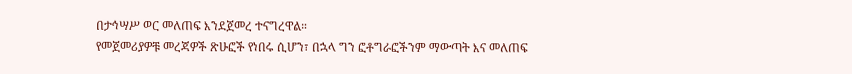በታኅሣሥ ወር መለጠፍ እንደጀመረ ተናግረዋል።
የመጀመሪያዎቹ መረጃዎች ጽሁፎች የነበሩ ሲሆን፣ በኋላ ግን ፎቶግራፎችንም ማውጣት እና መለጠፍ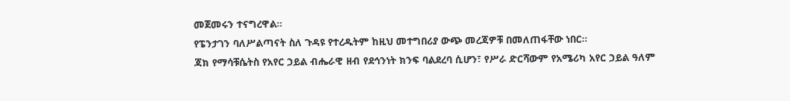መጀመሩን ተናግረዋል።
የፔንታገን ባለሥልጣናት ስለ ጉዳዩ የተረዱትም ከዚህ መተግበሪያ ውጭ መረጃዎቹ በመለጠፋቸው ነበር።
ጃክ የማሳቹሴትስ የአየር ኃይል ብሔራዊ ዘብ የደኅንነት ክንፍ ባልደረባ ሲሆን፣ የሥራ ድርሻውም የአሜሪካ አየር ኃይል ዓለም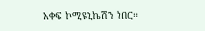አቀፍ ኮሚዩኒኬሽን ነበር።